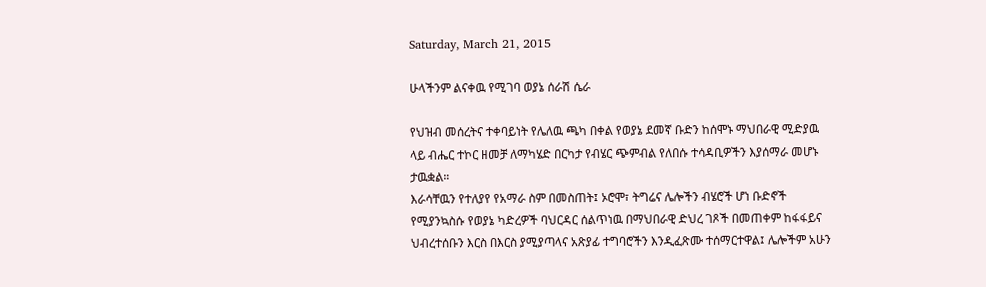Saturday, March 21, 2015

ሁላችንም ልናቀዉ የሚገባ ወያኔ ሰራሽ ሴራ

የህዝብ መሰረትና ተቀባይነት የሌለዉ ጫካ በቀል የወያኔ ደመኛ ቡድን ከሰሞኑ ማህበራዊ ሚድያዉ ላይ ብሔር ተኮር ዘመቻ ለማካሄድ በርካታ የብሄር ጭምብል የለበሱ ተሳዳቢዎችን እያሰማራ መሆኑ ታዉቋል።
እራሳቸዉን የተለያየ የአማራ ስም በመስጠት፤ ኦሮሞ፣ ትግሬና ሌሎችን ብሄሮች ሆነ ቡድኖች የሚያንኳስሱ የወያኔ ካድረዎች ባህርዳር ሰልጥነዉ በማህበራዊ ድህረ ገጾች በመጠቀም ከፋፋይና ህብረተሰቡን እርስ በእርስ ያሚያጣላና አጽያፊ ተግባሮችን እንዲፈጽሙ ተሰማርተዋል፤ ሌሎችም አሁን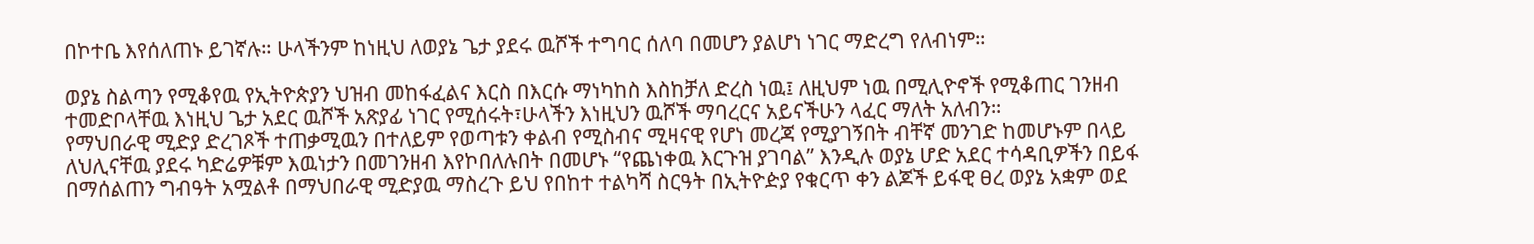በኮተቤ እየሰለጠኑ ይገኛሉ። ሁላችንም ከነዚህ ለወያኔ ጌታ ያደሩ ዉሾች ተግባር ሰለባ በመሆን ያልሆነ ነገር ማድረግ የለብነም።

ወያኔ ስልጣን የሚቆየዉ የኢትዮጵያን ህዝብ መከፋፈልና እርስ በእርሱ ማነካከስ እስከቻለ ድረስ ነዉ፤ ለዚህም ነዉ በሚሊዮኖች የሚቆጠር ገንዘብ ተመድቦላቸዉ እነዚህ ጌታ አደር ዉሾች አጽያፊ ነገር የሚሰሩት፣ሁላችን እነዚህን ዉሾች ማባረርና አይናችሁን ላፈር ማለት አለብን።
የማህበራዊ ሚድያ ድረገጾች ተጠቃሚዉን በተለይም የወጣቱን ቀልብ የሚስብና ሚዛናዊ የሆነ መረጃ የሚያገኝበት ብቸኛ መንገድ ከመሆኑም በላይ ለህሊናቸዉ ያደሩ ካድሬዎቹም እዉነታን በመገንዘብ እየኮበለሉበት በመሆኑ “የጨነቀዉ እርጉዝ ያገባል” እንዲሉ ወያኔ ሆድ አደር ተሳዳቢዎችን በይፋ በማሰልጠን ግብዓት አሟልቶ በማህበራዊ ሚድያዉ ማስረጉ ይህ የበከተ ተልካሻ ስርዓት በኢትዮዽያ የቁርጥ ቀን ልጆች ይፋዊ ፀረ ወያኔ አቋም ወደ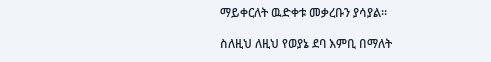ማይቀርለት ዉድቀቱ መቃረቡን ያሳያል።

ስለዚህ ለዚህ የወያኔ ደባ እምቢ በማለት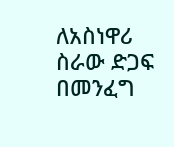ለአስነዋሪ ስራው ድጋፍ በመንፈግ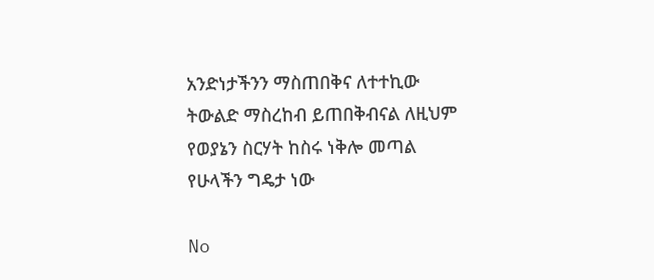አንድነታችንን ማስጠበቅና ለተተኪው ትውልድ ማስረከብ ይጠበቅብናል ለዚህም የወያኔን ስርሃት ከስሩ ነቅሎ መጣል የሁላችን ግዴታ ነው

No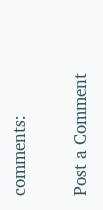comments:

Post a Comment